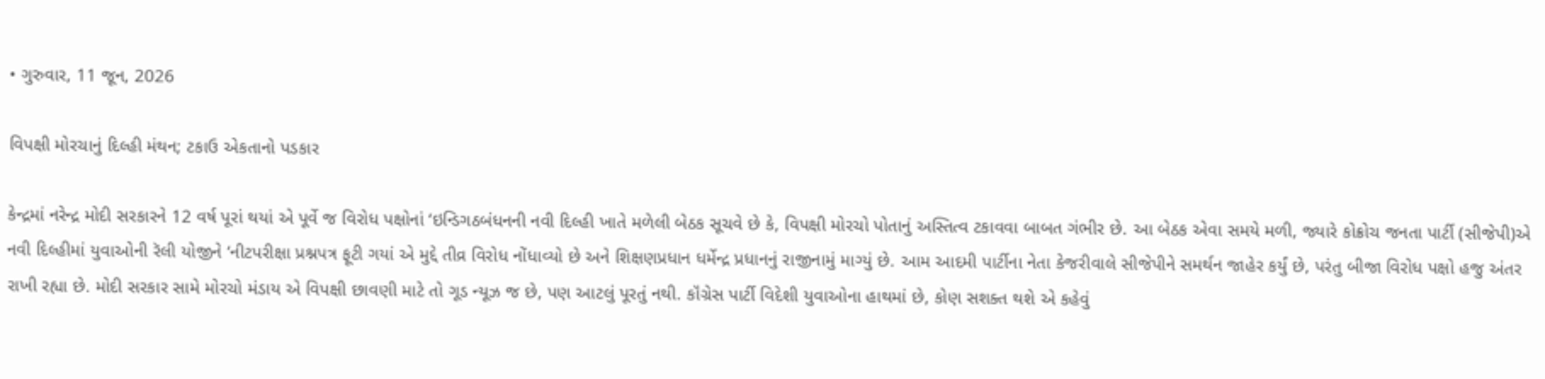• ગુરુવાર, 11 જૂન, 2026

વિપક્ષી મોરચાનું દિલ્હી મંથન; ટકાઉ એકતાનો પડકાર

કેન્દ્રમાં નરેન્દ્ર મોદી સરકારને 12 વર્ષ પૂરાં થયાં એ પૂર્વે જ વિરોધ પક્ષોનાં ‘ઇન્ડિગઠબંધનની નવી દિલ્હી ખાતે મળેલી બેઠક સૂચવે છે કે, વિપક્ષી મોરચો પોતાનું અસ્તિત્વ ટકાવવા બાબત ગંભીર છે. આ બેઠક એવા સમયે મળી, જ્યારે કોક્રોચ જનતા પાર્ટી (સીજેપી)એ નવી દિલ્હીમાં યુવાઓની રૅલી યોજીને ‘નીટપરીક્ષા પ્રશ્નપત્ર ફૂટી ગયાં એ મુદ્દે તીવ્ર વિરોધ નોંધાવ્યો છે અને શિક્ષણપ્રધાન ધર્મેન્દ્ર પ્રધાનનું રાજીનામું માગ્યું છે. આમ આદમી પાર્ટીના નેતા કેજરીવાલે સીજેપીને સમર્થન જાહેર કર્યું છે, પરંતુ બીજા વિરોધ પક્ષો હજુ અંતર રાખી રહ્યા છે. મોદી સરકાર સામે મોરચો મંડાય એ વિપક્ષી છાવણી માટે તો ગૂડ ન્યૂઝ જ છે, પણ આટલું પૂરતું નથી. કૉંગ્રેસ પાર્ટી વિદેશી યુવાઓના હાથમાં છે, કોણ સશક્ત થશે એ કહેવું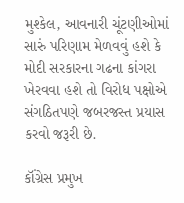મુશ્કેલ, આવનારી ચૂંટણીઓમાં સારું પરિણામ મેળવવું હશે કે મોદી સરકારના ગઢના કાંગરા ખેરવવા હશે તો વિરોધ પક્ષોએ સંગઠિતપણે જબરજસ્ત પ્રયાસ કરવો જરૂરી છે.

કૉંગ્રેસ પ્રમુખ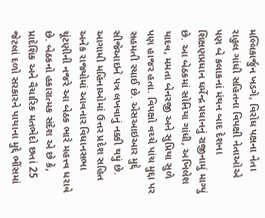મલ્લિકાર્જુન ખડગે, વિરોધ પક્ષના નેતા રાહુલ ગાંધી સહિતના વિપક્ષી નેતાઓએ પણ બે કલાકનાં મંથન બાદ દેશના શિક્ષણપ્રધાન ધર્મેન્દ્ર પ્રધાનનું રાજીનામું માગ્યું છે. આ બેઠકમાં સોનિયા ગાંધી, અખિલેશ યાદવ, મમતા બેનરજી અને સુપ્રિયા સુળે પણ હાજર હતા. વિપક્ષો વચ્ચે પાંચ મુદ્દા પર સહમતી રચાઈ છે. એસઆઇઆર મુદ્દે સીજેઆઇને પત્ર લખવાનું નક્કી થયું છે. આગામી મહિનાઓમાં ઉત્તર પ્રદેશ સહિત અનેક રાજ્યોમાં આવનાર વિધાનસભા ચૂંટણીની નજરે આ બેઠક ભારે મહત્ત્વ ધરાવે છે. બેઠકનો હકારાત્મક સંદેશ એ છે કે, પ્રાદેશિક અને વૈચારિક મતભેદો છતાં 25 જેટલાં દળો સરકારને પાયાના મુદ્દે ભીંસમાં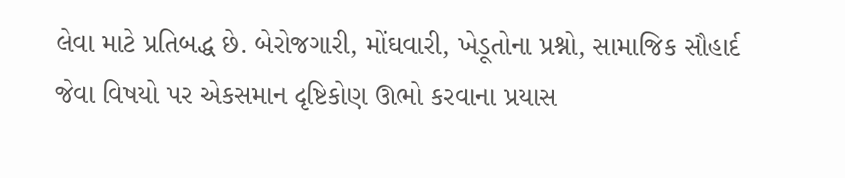લેવા માટે પ્રતિબદ્ધ છે. બેરોજગારી, મોંઘવારી, ખેડૂતોના પ્રશ્નો, સામાજિક સૌહાર્દ જેવા વિષયો પર એકસમાન દૃષ્ટિકોણ ઊભો કરવાના પ્રયાસ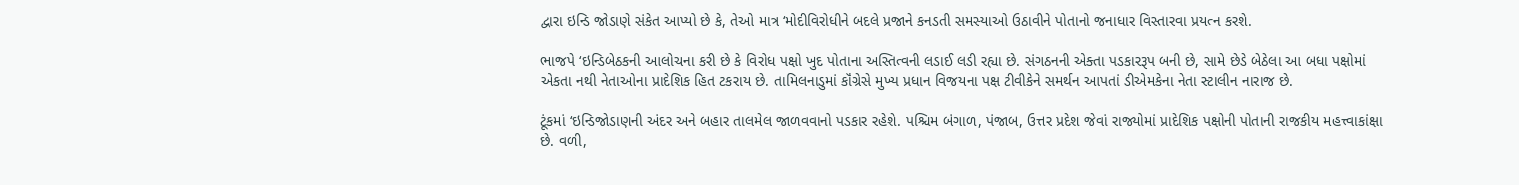દ્વારા ઇન્ડિ જોડાણે સંકેત આપ્યો છે કે, તેઓ માત્ર ‘મોદીવિરોધીને બદલે પ્રજાને કનડતી સમસ્યાઓ ઉઠાવીને પોતાનો જનાધાર વિસ્તારવા પ્રયત્ન કરશે.

ભાજપે ‘ઇન્ડિબેઠકની આલોચના કરી છે કે વિરોધ પક્ષો ખુદ પોતાના અસ્તિત્વની લડાઈ લડી રહ્યા છે. સંગઠનની એક્તા પડકારરૂપ બની છે, સામે છેડે બેઠેલા આ બધા પક્ષોમાં એકતા નથી નેતાઓના પ્રાદેશિક હિત ટકરાય છે. તામિલનાડુમાં કૉંગ્રેસે મુખ્ય પ્રધાન વિજયના પક્ષ ટીવીકેને સમર્થન આપતાં ડીએમકેના નેતા સ્ટાલીન નારાજ છે.

ટૂંકમાં ‘ઇન્ડિજોડાણની અંદર અને બહાર તાલમેલ જાળવવાનો પડકાર રહેશે. પશ્ચિમ બંગાળ, પંજાબ, ઉત્તર પ્રદેશ જેવાં રાજ્યોમાં પ્રાદેશિક પક્ષોની પોતાની રાજકીય મહત્ત્વાકાંક્ષા છે. વળી,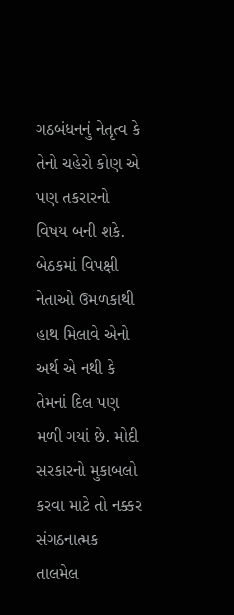ગઠબંધનનું નેતૃત્વ કે તેનો ચહેરો કોણ એ પણ તકરારનો વિષય બની શકે. બેઠકમાં વિપક્ષી નેતાઓ ઉમળકાથી હાથ મિલાવે એનો અર્થ એ નથી કે તેમનાં દિલ પણ મળી ગયાં છે. મોદી સરકારનો મુકાબલો કરવા માટે તો નક્કર સંગઠનાત્મક તાલમેલ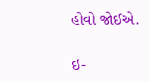હોવો જોઈએ.

ઇ-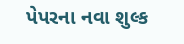પેપરના નવા શુલ્ક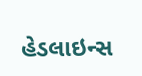હેડલાઇન્સ